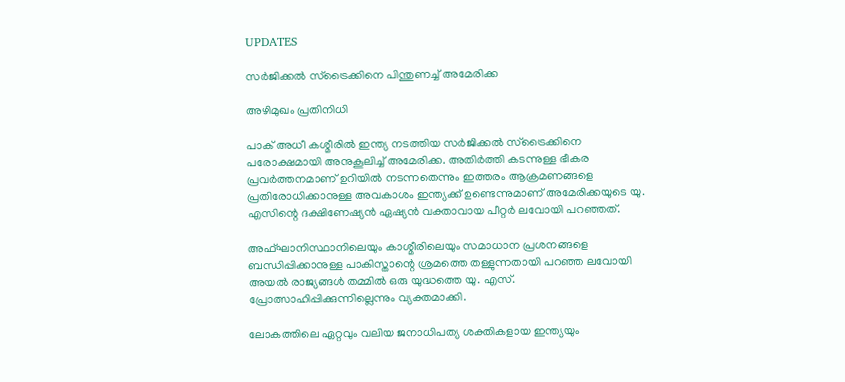UPDATES

സര്‍ജിക്കല്‍ സ്‌ട്രൈക്കിനെ പിന്തുണച്ച് അമേരിക്ക

അഴിമുഖം പ്രതിനിധി

പാക് അധീ കശ്മീരില്‍ ഇന്ത്യ നടത്തിയ സര്‍ജിക്കല്‍ സ്‌ട്രൈക്കിനെ പരോക്ഷമായി അനുകൂലിച്ച് അമേരിക്ക. അതിര്‍ത്തി കടന്നുള്ള ഭീകര പ്രവര്‍ത്തനമാണ് ഉറിയില്‍ നടന്നതെന്നും ഇത്തരം ആക്രമണങ്ങളെ പ്രതിരോധിക്കാനുള്ള അവകാശം ഇന്ത്യക്ക് ഉണ്ടെന്നുമാണ് അമേരിക്കയുടെ യു. എസിന്റെ ദക്ഷിണേഷ്യന്‍ ഏഷ്യന്‍ വക്താവായ പീറ്റര്‍ ലവോയി പറഞ്ഞത്.

അഫ്ഘാനിസ്ഥാനിലെയും കാശ്മീരിലെയും സമാധാന പ്രശനങ്ങളെ ബന്ധിപ്പിക്കാനുള്ള പാകിസ്താന്റെ ശ്രമത്തെ തള്ളുന്നതായി പറഞ്ഞ ലവോയി അയല്‍ രാജ്യങ്ങള്‍ തമ്മില്‍ ഒരു യുദ്ധത്തെ യു. എസ്. പ്രോത്സാഹിപ്പിക്കുന്നില്ലെന്നും വ്യക്തമാക്കി.

ലോകത്തിലെ ഏറ്റവും വലിയ ജനാധിപത്യ ശക്തികളായ ഇന്ത്യയും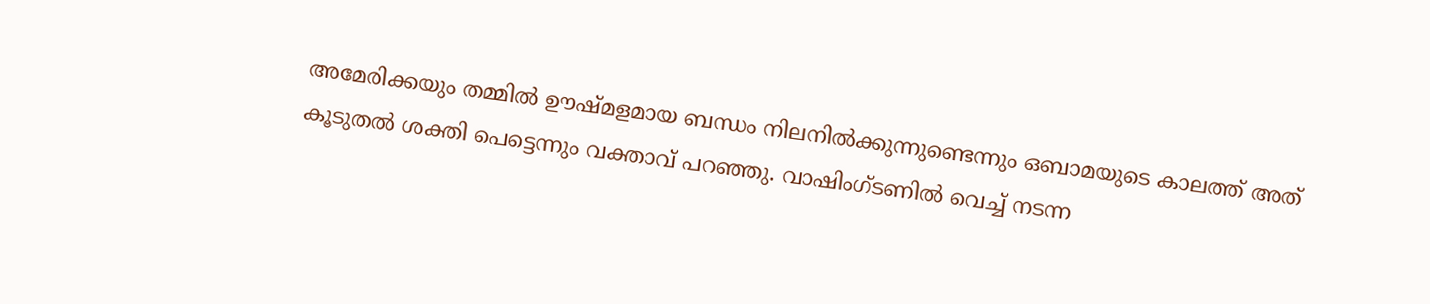അമേരിക്കയും തമ്മില്‍ ഊഷ്മളമായ ബന്ധം നിലനില്‍ക്കുന്നുണ്ടെന്നും ഒബാമയുടെ കാലത്ത് അത് കൂടുതല്‍ ശക്തി പെട്ടെന്നും വക്താവ് പറഞ്ഞു. വാഷിംഗ്ടണില്‍ വെച്ച് നടന്ന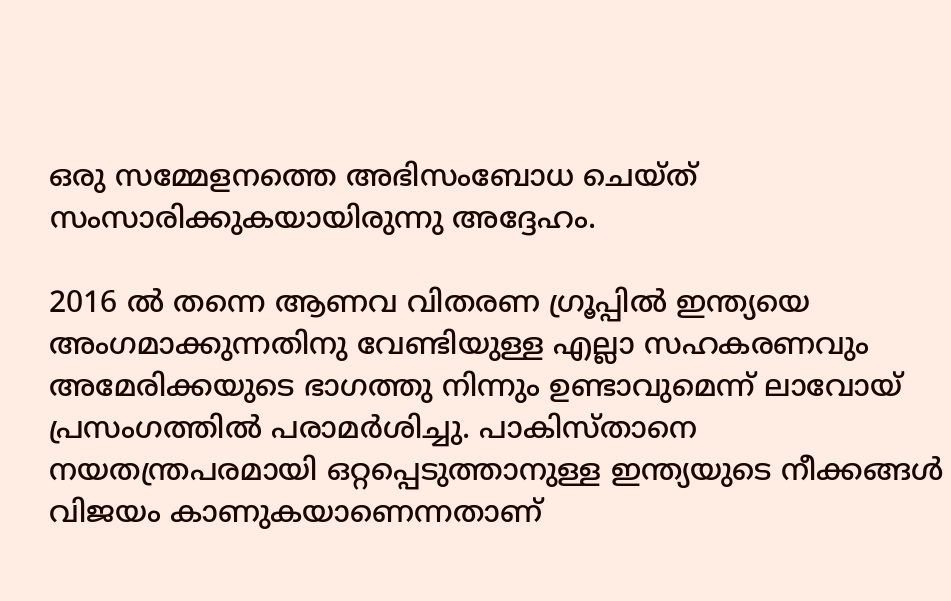ഒരു സമ്മേളനത്തെ അഭിസംബോധ ചെയ്ത് സംസാരിക്കുകയായിരുന്നു അദ്ദേഹം.

2016 ല്‍ തന്നെ ആണവ വിതരണ ഗ്രൂപ്പില്‍ ഇന്ത്യയെ അംഗമാക്കുന്നതിനു വേണ്ടിയുള്ള എല്ലാ സഹകരണവും അമേരിക്കയുടെ ഭാഗത്തു നിന്നും ഉണ്ടാവുമെന്ന് ലാവോയ് പ്രസംഗത്തില്‍ പരാമര്‍ശിച്ചു. പാകിസ്താനെ നയതന്ത്രപരമായി ഒറ്റപ്പെടുത്താനുള്ള ഇന്ത്യയുടെ നീക്കങ്ങള്‍ വിജയം കാണുകയാണെന്നതാണ്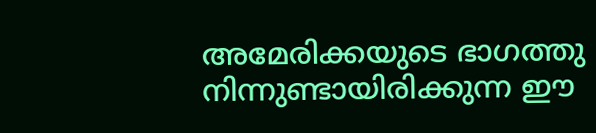അമേരിക്കയുടെ ഭാഗത്തു നിന്നുണ്ടായിരിക്കുന്ന ഈ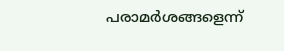പരാമര്‍ശങ്ങളെന്ന്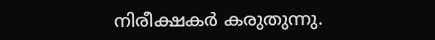നിരീക്ഷകര്‍ കരുതുന്നു.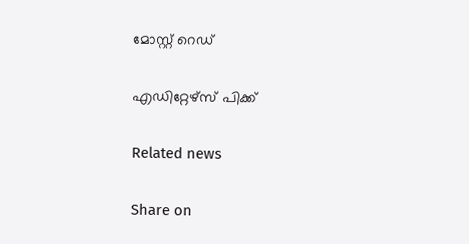മോസ്റ്റ് റെഡ്


എഡിറ്റേഴ്സ് പിക്ക്


Related news


Share on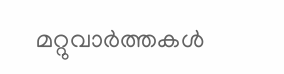മറ്റുവാര്‍ത്തകള്‍